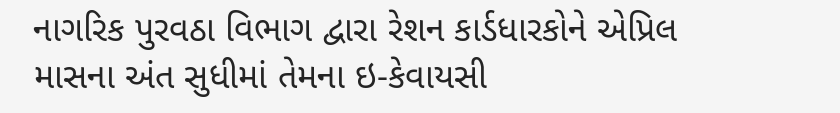નાગરિક પુરવઠા વિભાગ દ્વારા રેશન કાર્ડધારકોને એપ્રિલ માસના અંત સુધીમાં તેમના ઇ-કેવાયસી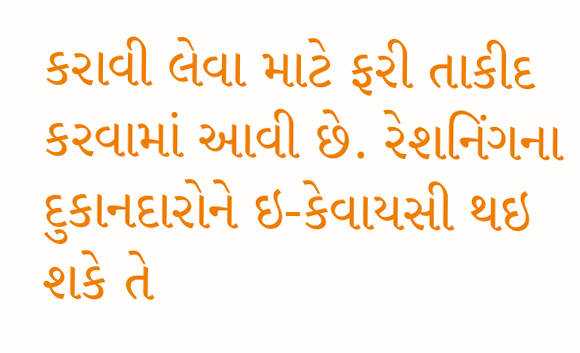કરાવી લેવા માટે ફરી તાકીદ કરવામાં આવી છે. રેશનિંગના દુકાનદારોને ઇ-કેવાયસી થઇ શકે તે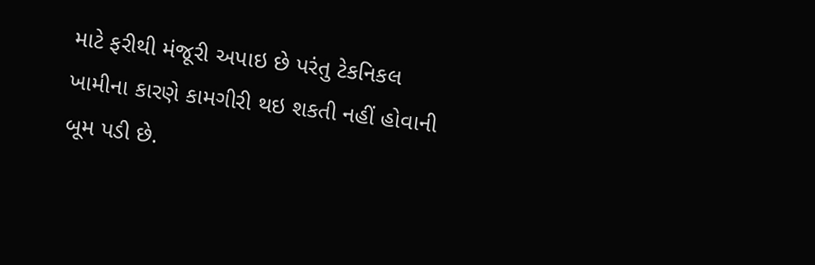માટે ફરીથી મંજૂરી અપાઇ છે પરંતુ ટેકનિકલ ખામીના કારણે કામગીરી થઇ શકતી નહીં હોવાની બૂમ પડી છે.